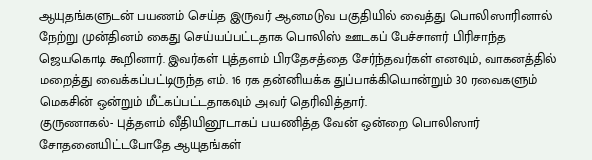ஆயுதங்களுடன் பயணம் செய்த இருவர் ஆனமடுவ பகுதியில் வைத்து பொலிஸாரினால் நேற்று முன்தினம் கைது செய்யப்பட்டதாக பொலிஸ் ஊடகப் பேச்சாளர் பிரிசாந்த ஜெயகொடி கூறினார். இவர்கள் புத்தளம் பிரதேசத்தை சேர்ந்தவர்கள் எனவும், வாகனத்தில் மறைத்து வைக்கப்பட்டிருந்த எம். 16 ரக தன்னியக்க துப்பாக்கியொன்றும் 30 ரவைகளும் மெகசின் ஒன்றும் மீட்கப்பட்டதாகவும் அவர் தெரிவித்தார்.
குருணாகல்- புத்தளம் வீதியினூடாகப் பயணித்த வேன் ஒன்றை பொலிஸார் சோதனையிட்டபோதே ஆயுதங்கள்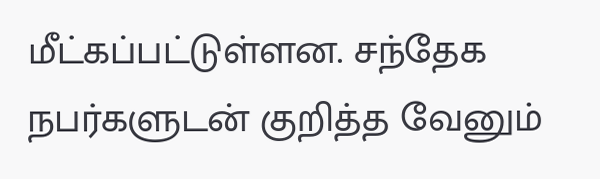மீட்கப்பட்டுள்ளன. சந்தேக நபர்களுடன் குறித்த வேனும்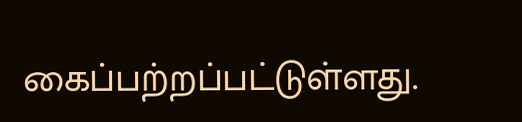கைப்பற்றப்பட்டுள்ளது.